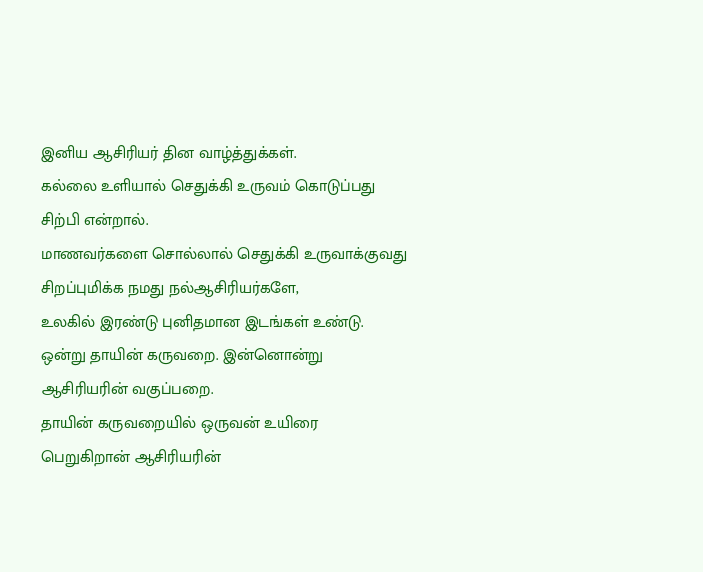இனிய ஆசிரியர் தின வாழ்த்துக்கள்.
கல்லை உளியால் செதுக்கி உருவம் கொடுப்பது சிற்பி என்றால்.
மாணவர்களை சொல்லால் செதுக்கி உருவாக்குவது சிறப்புமிக்க நமது நல்ஆசிரியர்களே,
உலகில் இரண்டு புனிதமான இடங்கள் உண்டு.
ஒன்று தாயின் கருவறை. இன்னொன்று ஆசிரியரின் வகுப்பறை.
தாயின் கருவறையில் ஒருவன் உயிரை பெறுகிறான் ஆசிரியரின்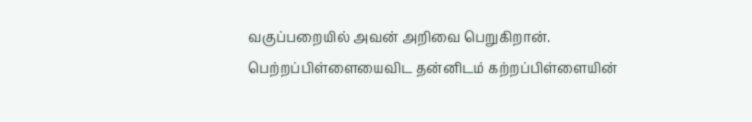வகுப்பறையில் அவன் அறிவை பெறுகிறான்.
பெற்றப்பிள்ளையைவிட தன்னிடம் கற்றப்பிள்ளையின்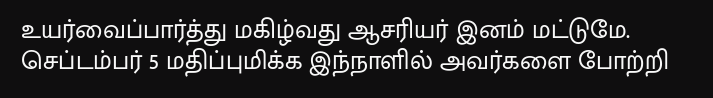உயர்வைப்பார்த்து மகிழ்வது ஆசரியர் இனம் மட்டுமே.
செப்டம்பர் 5 மதிப்புமிக்க இந்நாளில் அவர்களை போற்றி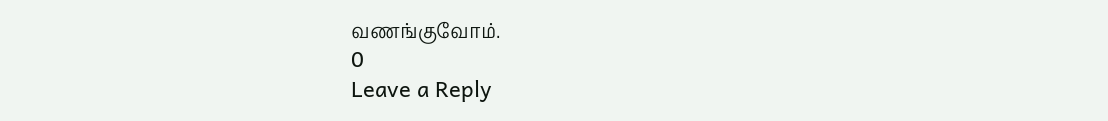வணங்குவோம்.
0
Leave a Reply